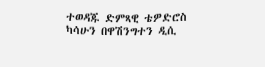ተወዳጁ ድምጻዊ ቴዎድሮስ ካሳሁን በዋሽንግተን ዲሲ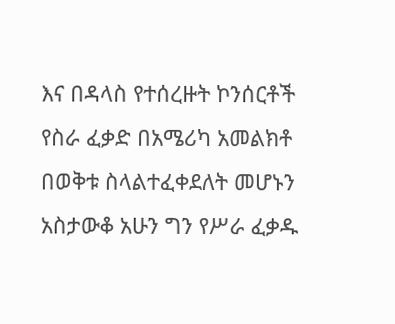እና በዳላስ የተሰረዙት ኮንሰርቶች የስራ ፈቃድ በአሜሪካ አመልክቶ በወቅቱ ስላልተፈቀደለት መሆኑን አስታውቆ አሁን ግን የሥራ ፈቃዱ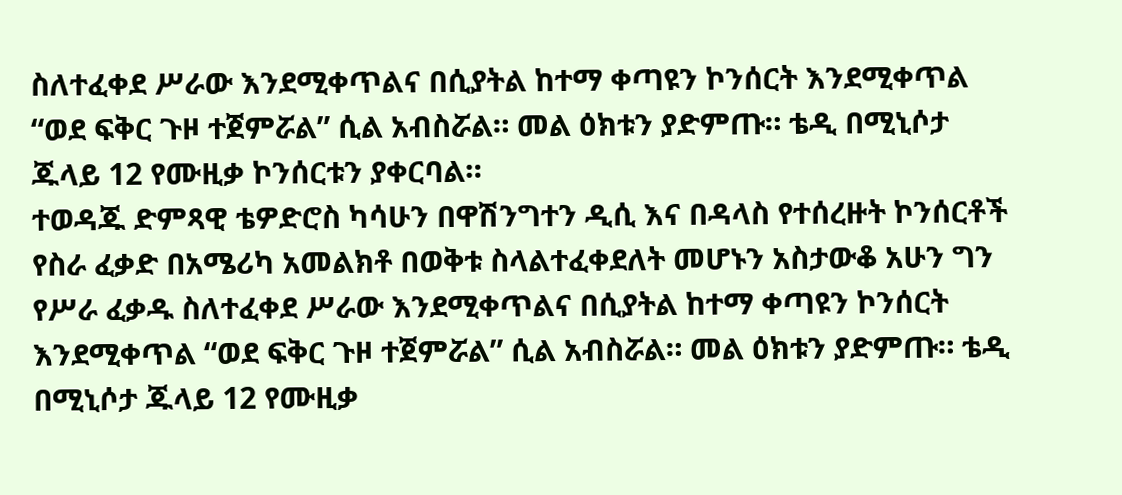ስለተፈቀደ ሥራው እንደሚቀጥልና በሲያትል ከተማ ቀጣዩን ኮንሰርት እንደሚቀጥል “ወደ ፍቅር ጉዞ ተጀምሯል” ሲል አብስሯል። መል ዕክቱን ያድምጡ። ቴዲ በሚኒሶታ ጁላይ 12 የሙዚቃ ኮንሰርቱን ያቀርባል።
ተወዳጁ ድምጻዊ ቴዎድሮስ ካሳሁን በዋሽንግተን ዲሲ እና በዳላስ የተሰረዙት ኮንሰርቶች የስራ ፈቃድ በአሜሪካ አመልክቶ በወቅቱ ስላልተፈቀደለት መሆኑን አስታውቆ አሁን ግን የሥራ ፈቃዱ ስለተፈቀደ ሥራው እንደሚቀጥልና በሲያትል ከተማ ቀጣዩን ኮንሰርት እንደሚቀጥል “ወደ ፍቅር ጉዞ ተጀምሯል” ሲል አብስሯል። መል ዕክቱን ያድምጡ። ቴዲ በሚኒሶታ ጁላይ 12 የሙዚቃ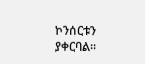ኮንሰርቱን ያቀርባል።